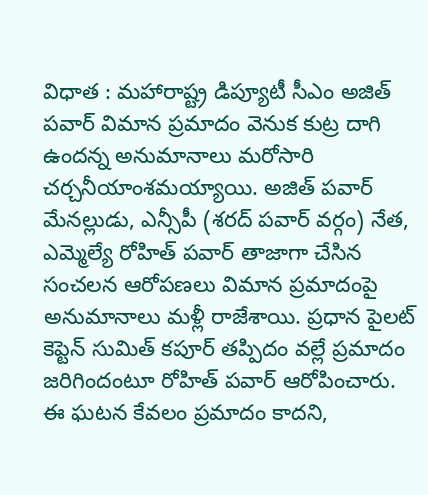విధాత : మహారాష్ట్ర డిప్యూటీ సీఎం అజిత్ పవార్ విమాన ప్రమాదం వెనుక కుట్ర దాగి ఉందన్న అనుమానాలు మరోసారి చర్చనీయాంశమయ్యాయి. అజిత్ పవార్ మేనల్లుడు, ఎన్సీపీ (శరద్ పవార్ వర్గం) నేత, ఎమ్మెల్యే రోహిత్ పవార్ తాజాగా చేసిన సంచలన ఆరోపణలు విమాన ప్రమాదంపై అనుమానాలు మళ్లీ రాజేశాయి. ప్రధాన పైలట్ కెప్టెన్ సుమిత్ కపూర్ తప్పిదం వల్లే ప్రమాదం జరిగిందంటూ రోహిత్ పవార్ ఆరోపించారు. ఈ ఘటన కేవలం ప్రమాదం కాదని,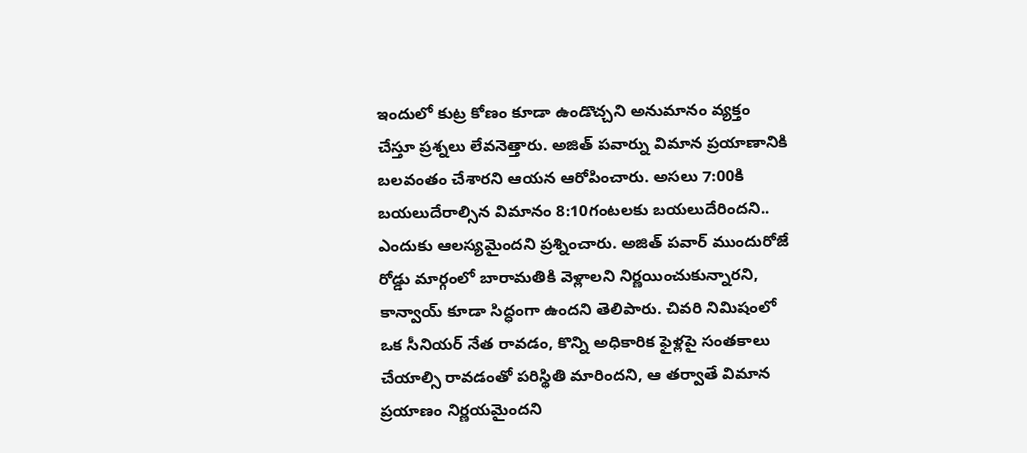ఇందులో కుట్ర కోణం కూడా ఉండొచ్చని అనుమానం వ్యక్తం చేస్తూ ప్రశ్నలు లేవనెత్తారు. అజిత్ పవార్ను విమాన ప్రయాణానికి బలవంతం చేశారని ఆయన ఆరోపించారు. అసలు 7:00కి బయలుదేరాల్సిన విమానం 8:10గంటలకు బయలుదేరిందని.. ఎందుకు ఆలస్యమైందని ప్రశ్నించారు. అజిత్ పవార్ ముందురోజే రోడ్డు మార్గంలో బారామతికి వెళ్లాలని నిర్ణయించుకున్నారని, కాన్వాయ్ కూడా సిద్ధంగా ఉందని తెలిపారు. చివరి నిమిషంలో ఒక సీనియర్ నేత రావడం, కొన్ని అధికారిక ఫైళ్లపై సంతకాలు చేయాల్సి రావడంతో పరిస్థితి మారిందని, ఆ తర్వాతే విమాన ప్రయాణం నిర్ణయమైందని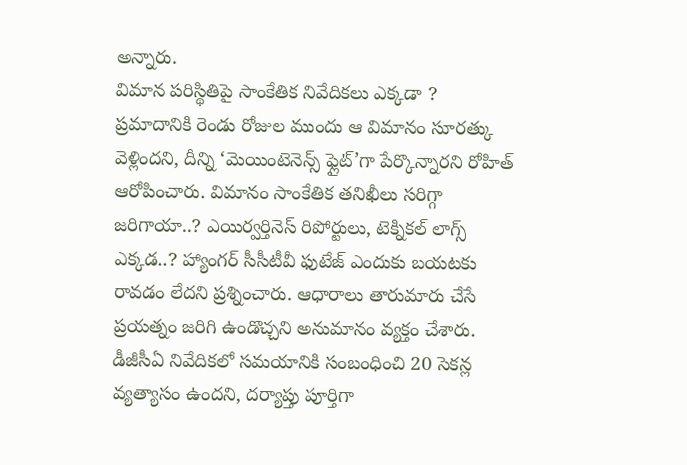అన్నారు.
విమాన పరిస్థితిపై సాంకేతిక నివేదికలు ఎక్కడా ?
ప్రమాదానికి రెండు రోజుల ముందు ఆ విమానం సూరత్కు వెళ్లిందని, దీన్ని ‘మెయింటెనెన్స్ ఫ్లైట్’గా పేర్కొన్నారని రోహిత్ ఆరోపించారు. విమానం సాంకేతిక తనిఖీలు సరిగ్గా జరిగాయా..? ఎయిర్వర్తినెస్ రిపోర్టులు, టెక్నికల్ లాగ్స్ ఎక్కడ..? హ్యాంగర్ సీసీటీవీ ఫుటేజ్ ఎందుకు బయటకు రావడం లేదని ప్రశ్నించారు. ఆధారాలు తారుమారు చేసే ప్రయత్నం జరిగి ఉండొచ్చని అనుమానం వ్యక్తం చేశారు. డీజీసీఏ నివేదికలో సమయానికి సంబంధించి 20 సెకన్ల వ్యత్యాసం ఉందని, దర్యాప్తు పూర్తిగా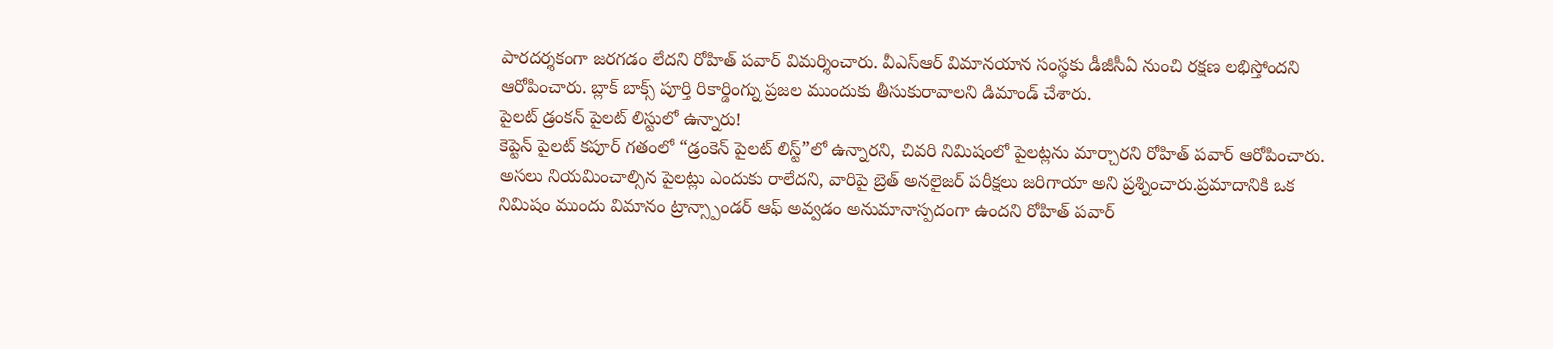పారదర్శకంగా జరగడం లేదని రోహిత్ పవార్ విమర్శించారు. వీఎస్ఆర్ విమానయాన సంస్థకు డీజీసీఏ నుంచి రక్షణ లభిస్తోందని ఆరోపించారు. బ్లాక్ బాక్స్ పూర్తి రికార్డింగ్ను ప్రజల ముందుకు తీసుకురావాలని డిమాండ్ చేశారు.
పైలట్ డ్రంకన్ పైలట్ లిస్టులో ఉన్నారు!
కెప్టెన్ పైలట్ కపూర్ గతంలో “డ్రంకెన్ పైలట్ లిస్ట్”లో ఉన్నారని, చివరి నిమిషంలో పైలట్లను మార్చారని రోహిత్ పవార్ ఆరోపించారు. అసలు నియమించాల్సిన పైలట్లు ఎందుకు రాలేదని, వారిపై బ్రెత్ అనలైజర్ పరీక్షలు జరిగాయా అని ప్రశ్నించారు.ప్రమాదానికి ఒక నిమిషం ముందు విమానం ట్రాన్స్పాండర్ ఆఫ్ అవ్వడం అనుమానాస్పదంగా ఉందని రోహిత్ పవార్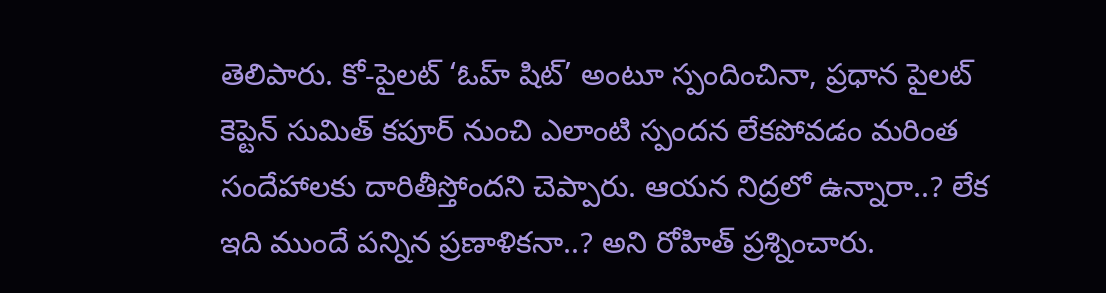తెలిపారు. కో-పైలట్ ‘ఓహ్ షిట్’ అంటూ స్పందించినా, ప్రధాన పైలట్ కెప్టెన్ సుమిత్ కపూర్ నుంచి ఎలాంటి స్పందన లేకపోవడం మరింత సందేహాలకు దారితీస్తోందని చెప్పారు. ఆయన నిద్రలో ఉన్నారా..? లేక ఇది ముందే పన్నిన ప్రణాళికనా..? అని రోహిత్ ప్రశ్నించారు.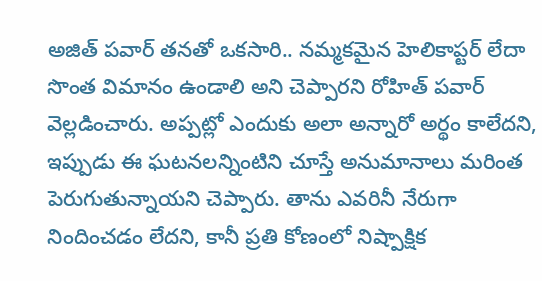అజిత్ పవార్ తనతో ఒకసారి.. నమ్మకమైన హెలికాప్టర్ లేదా సొంత విమానం ఉండాలి అని చెప్పారని రోహిత్ పవార్ వెల్లడించారు. అప్పట్లో ఎందుకు అలా అన్నారో అర్థం కాలేదని, ఇప్పుడు ఈ ఘటనలన్నింటిని చూస్తే అనుమానాలు మరింత పెరుగుతున్నాయని చెప్పారు. తాను ఎవరినీ నేరుగా నిందించడం లేదని, కానీ ప్రతి కోణంలో నిష్పాక్షిక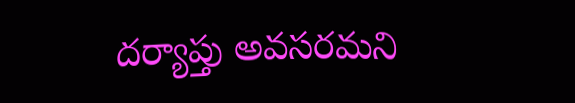దర్యాప్తు అవసరమని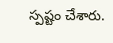స్పష్టం చేశారు.